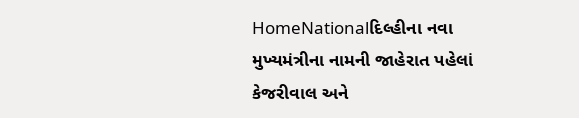HomeNationalદિલ્હીના નવા મુખ્યમંત્રીના નામની જાહેરાત પહેલાં કેજરીવાલ અને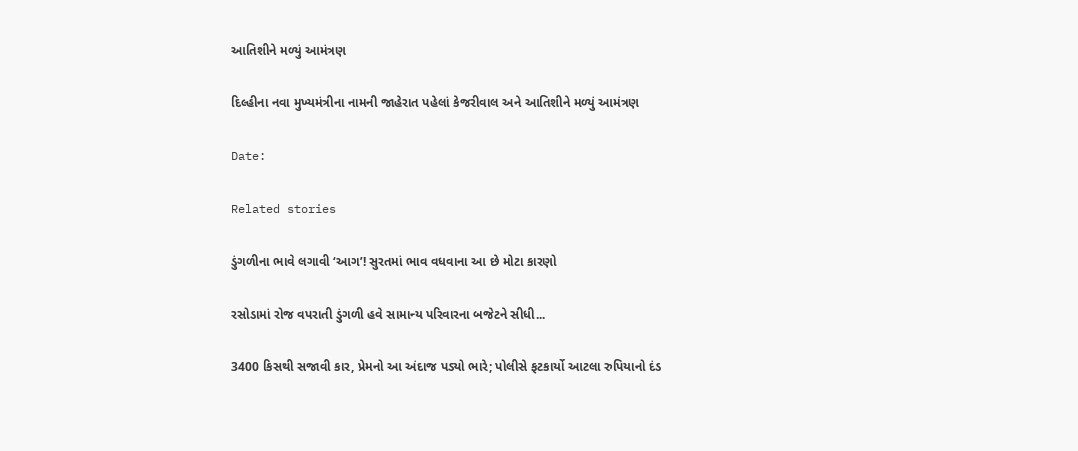આતિશીને મળ્યું આમંત્રણ

દિલ્હીના નવા મુખ્યમંત્રીના નામની જાહેરાત પહેલાં કેજરીવાલ અને આતિશીને મળ્યું આમંત્રણ

Date:

Related stories

ડુંગળીના ભાવે લગાવી ‘આગ’! સુરતમાં ભાવ વધવાના આ છે મોટા કારણો

રસોડામાં રોજ વપરાતી ડુંગળી હવે સામાન્ય પરિવારના બજેટને સીધી...

3400 કિસથી સજાવી કાર, પ્રેમનો આ અંદાજ પડ્યો ભારે; પોલીસે ફટકાર્યો આટલા રુપિયાનો દંડ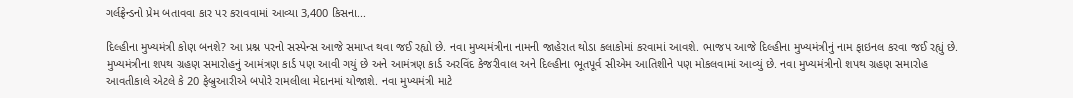ગર્લફ્રેન્ડનો પ્રેમ બતાવવા કાર પર કરાવવામાં આવ્યા 3,400 કિસના...

દિલ્હીના મુખ્યમંત્રી કોણ બનશે? આ પ્રશ્ન પરનો સસ્પેન્સ આજે સમાપ્ત થવા જઈ રહ્યો છે. નવા મુખ્યમંત્રીના નામની જાહેરાત થોડા કલાકોમાં કરવામાં આવશે. ભાજપ આજે દિલ્હીના મુખ્યમંત્રીનું નામ ફાઇનલ કરવા જઈ રહ્યું છે. મુખ્યમંત્રીના શપથ ગ્રહણ સમારોહનું આમંત્રણ કાર્ડ પણ આવી ગયું છે અને આમંત્રણ કાર્ડ અરવિંદ કેજરીવાલ અને દિલ્હીના ભૂતપૂર્વ સીએમ આતિશીને પણ મોકલવામાં આવ્યું છે. નવા મુખ્યમંત્રીનો શપથ ગ્રહણ સમારોહ આવતીકાલે એટલે કે 20 ફેબ્રુઆરીએ બપોરે રામલીલા મેદાનમાં યોજાશે. નવા મુખ્યમંત્રી માટે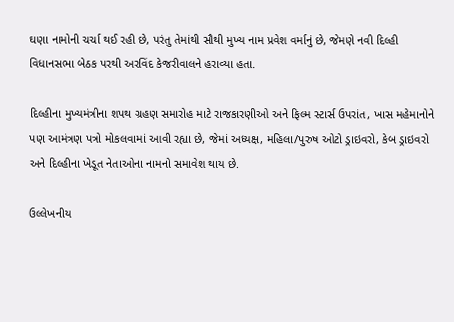ઘણા નામોની ચર્ચા થઈ રહી છે, પરંતુ તેમાંથી સૌથી મુખ્ય નામ પ્રવેશ વર્માનું છે, જેમણે નવી દિલ્હી વિધાનસભા બેઠક પરથી અરવિંદ કેજરીવાલને હરાવ્યા હતા.

દિલ્હીના મુખ્યમંત્રીના શપથ ગ્રહણ સમારોહ માટે રાજકારણીઓ અને ફિલ્મ સ્ટાર્સ ઉપરાંત, ખાસ મહેમાનોને પણ આમંત્રણ પત્રો મોકલવામાં આવી રહ્યા છે, જેમાં અધ્યક્ષ, મહિલા/પુરુષ ઓટો ડ્રાઇવરો, કેબ ડ્રાઇવરો અને દિલ્હીના ખેડૂત નેતાઓના નામનો સમાવેશ થાય છે.

ઉલ્લેખનીય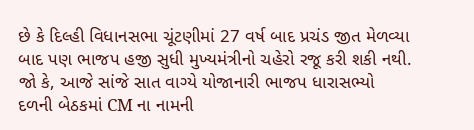છે કે દિલ્હી વિધાનસભા ચૂંટણીમાં 27 વર્ષ બાદ પ્રચંડ જીત મેળવ્યા બાદ પણ ભાજપ હજી સુધી મુખ્યમંત્રીનો ચહેરો રજૂ કરી શકી નથી. જો કે, આજે સાંજે સાત વાગ્યે યોજાનારી ભાજપ ધારાસભ્યો દળની બેઠકમાં CM ના નામની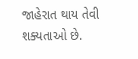જાહેરાત થાય તેવી શક્યતાઓ છે.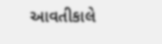આવતીકાલે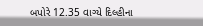બપોરે 12.35 વાગ્યે દિલ્હીના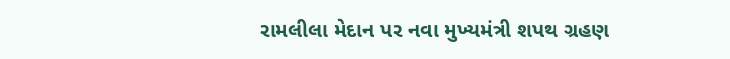રામલીલા મેદાન પર નવા મુખ્યમંત્રી શપથ ગ્રહણ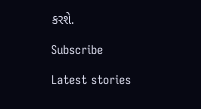કરશે.

Subscribe

Latest stories